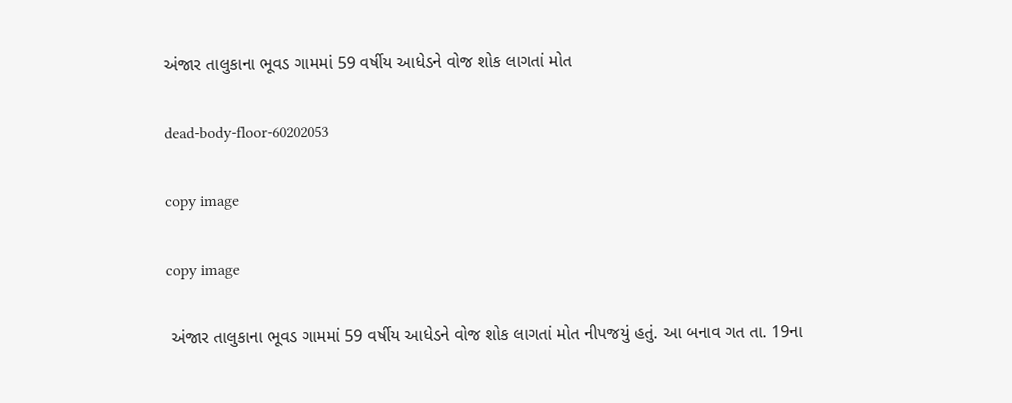અંજાર તાલુકાના ભૂવડ ગામમાં 59 વર્ષીય આધેડને વોજ શોક લાગતાં મોત

dead-body-floor-60202053

copy image

copy image

 અંજાર તાલુકાના ભૂવડ ગામમાં 59 વર્ષીય આધેડને વોજ શોક લાગતાં મોત નીપજયું હતું. આ બનાવ ગત તા. 19ના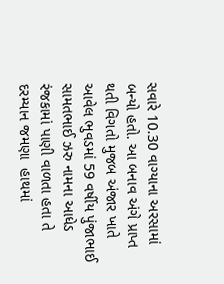સવારે 10.30 વાગ્યાના અરસામાં બન્યો હતો. આ બનાવ અંગે પ્રાપ્ત થતી વિગતો મુજબ અંજાર ખાતે આવેલ ભુવડમાં 59 વર્ષીય પુંજાભાઈ સામતભાઈ ઝરુ નામના આધેડ રંજકામાં પાણી વાળતા હતા તે દરમ્યાન જમણા  હાથમાં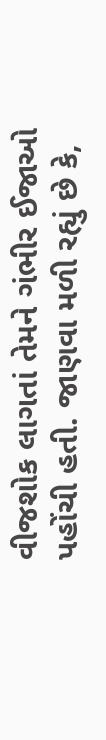વીજશોક લાગતાં તેમને ગંભીર ઈજાઓ પહોંચી હતી. જાણવા મળી રહ્યું છે કે,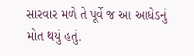સારવાર મળે તે પૂર્વે જ આ આધેડનું મોત થયું હતું.